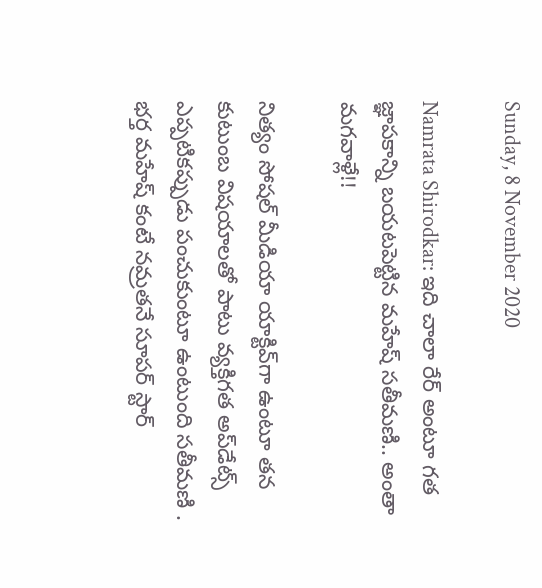Sunday, 8 November 2020

Namrata Shirodkar: ఇది చాలా రేర్ అంటూ గత జ్ఞాపకాన్ని బయటపెట్టిన మహేష్ సతీమణి.. అంతా మగవాళ్లే!!

నిత్యం సోషల్ మీడియా యాక్టివ్‌గా ఉంటూ తన కుటుంబ విషయాలతో పాటు వ్యక్తిగత అప్‌డేట్స్ ఎప్పటికప్పుడు పంచుకుంటూ ఉంటుంది సతీమణి . భర్త మహేష్ కంటే నమ్రతనే సూపర్ స్టార్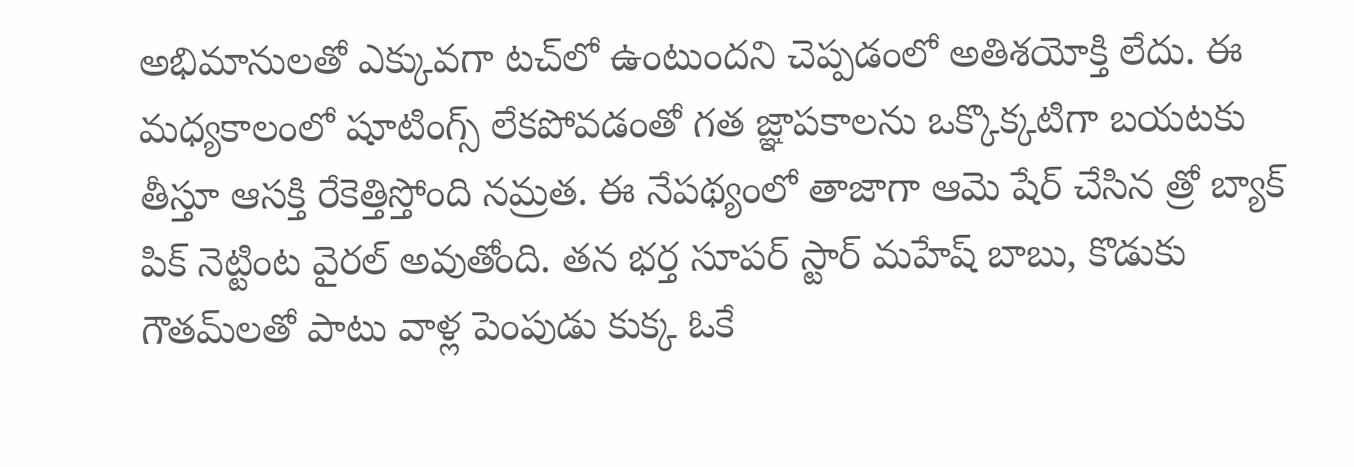అభిమానులతో ఎక్కువగా టచ్‌లో ఉంటుందని చెప్పడంలో అతిశయోక్తి లేదు. ఈ మధ్యకాలంలో షూటింగ్స్ లేకపోవడంతో గత జ్ఞాపకాలను ఒక్కొక్కటిగా బయటకు తీస్తూ ఆసక్తి రేకెత్తిస్తోంది నమ్రత. ఈ నేపథ్యంలో తాజాగా ఆమె షేర్ చేసిన త్రో బ్యాక్ పిక్ నెట్టింట వైరల్ అవుతోంది. తన భర్త సూపర్ స్టార్ మహేష్ బాబు, కొడుకు గౌతమ్‌లతో పాటు వాళ్ల పెంపుడు కుక్క ఓకే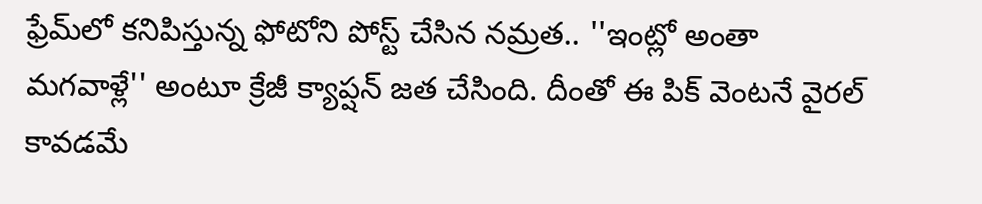ఫ్రేమ్‌లో కనిపిస్తున్న ఫోటోని పోస్ట్ చేసిన నమ్రత.. ''ఇంట్లో అంతా మగవాళ్లే'' అంటూ క్రేజీ క్యాప్షన్ జత చేసింది. దీంతో ఈ పిక్ వెంటనే వైరల్ కావడమే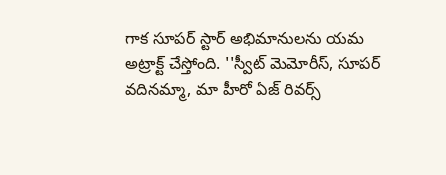గాక సూపర్ స్టార్ అభిమానులను యమ అట్రాక్ట్ చేస్తోంది. ''స్వీట్ మెమోరీస్, సూపర్ వదినమ్మా, మా హీరో ఏజ్ రివర్స్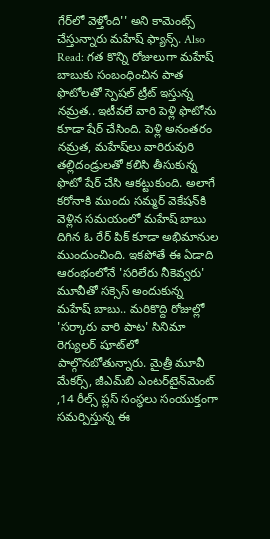గేర్‌‌లో వెళ్తోంది'' అని కామెంట్స్ చేస్తున్నారు మహేష్ ఫ్యాన్స్. Also Read: గత కొన్ని రోజులుగా మహేష్ బాబుకు సంబంధించిన పాత ఫొటోలతో స్పెషల్ ట్రీట్ ఇస్తున్న నమ్రత.. ఇటీవలే వారి పెళ్లి ఫొటోను కూడా షేర్ చేసింది. పెళ్లి అనంతరం నమ్రత, మహేష్‌లు వారిరువురి తల్లిదండ్రులతో కలిసి తీసుకున్న ఫొటో షేర్ చేసి ఆకట్టుకుంది. అలాగే కరోనాకి ముందు సమ్మర్‌ వెకేషన్‌కి వెళ్లిన సమయంలో మహేష్ బాబు దిగిన ఓ రేర్ పిక్ కూడా అభిమానుల ముందుంచింది. ఇకపోతే ఈ ఏడాది ఆరంభంలోనే 'సరిలేరు నీకెవ్వరు' మూవీతో సక్సెస్ అందుకున్న మహేష్ బాబు.. మరికొద్ది రోజుల్లో 'సర్కారు వారి పాట' సినిమా రెగ్యులర్ షూట్‌లో పాల్గొనబోతున్నారు. మైత్రీ మూవీ మేకర్స్, జీఎమ్‌బి ఎంటర్‌టైన్‌మెంట్ ,14 రీల్స్ ప్లస్ సంస్థలు సంయుక్తంగా సమర్పిస్తున్న ఈ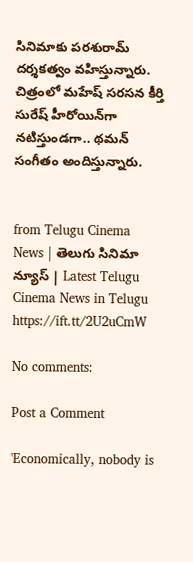సినిమాకు పరశురామ్ దర్శకత్వం వహిస్తున్నారు. చిత్రంలో మహేష్ సరసన కీర్తి సురేష్ హీరోయిన్‌గా నటిస్తుండగా.. థమన్ సంగీతం అందిస్తున్నారు.


from Telugu Cinema News | తెలుగు సినిమా న్యూస్ | Latest Telugu Cinema News in Telugu https://ift.tt/2U2uCmW

No comments:

Post a Comment

'Economically, nobody is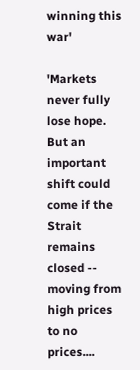winning this war'

'Markets never fully lose hope. But an important shift could come if the Strait remains closed -- moving from high prices to no prices....